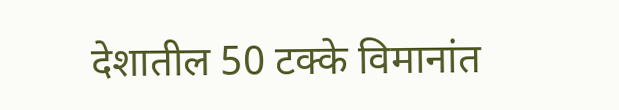देशातील 50 टक्के विमानांत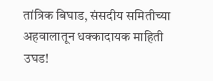तांत्रिक बिघाड, संसदीय समितीच्या अहवालातून धक्कादायक माहिती उघड!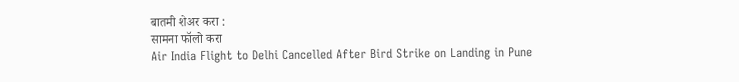बातमी शेअर करा :
सामना फॉलो करा
Air India Flight to Delhi Cancelled After Bird Strike on Landing in Pune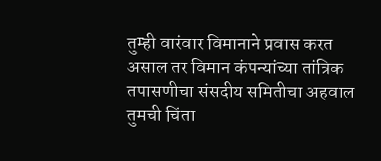तुम्ही वारंवार विमानाने प्रवास करत असाल तर विमान कंपन्यांच्या तांत्रिक तपासणीचा संसदीय समितीचा अहवाल तुमची चिंता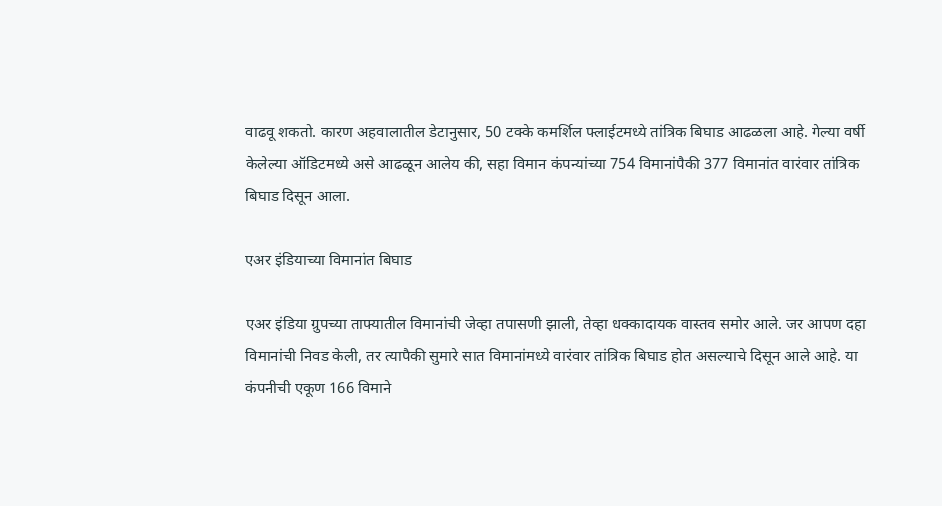वाढवू शकतो. कारण अहवालातील डेटानुसार, 50 टक्के कमर्शिल फ्लाईटमध्ये तांत्रिक बिघाड आढळला आहे. गेल्या वर्षी केलेल्या ऑडिटमध्ये असे आढळून आलेय की, सहा विमान कंपन्यांच्या 754 विमानांपैकी 377 विमानांत वारंवार तांत्रिक बिघाड दिसून आला.

एअर इंडियाच्या विमानांत बिघाड

एअर इंडिया ग्रुपच्या ताफ्यातील विमानांची जेव्हा तपासणी झाली, तेव्हा धक्कादायक वास्तव समोर आले. जर आपण दहा विमानांची निवड केली, तर त्यापैकी सुमारे सात विमानांमध्ये वारंवार तांत्रिक बिघाड होत असल्याचे दिसून आले आहे. या कंपनीची एकूण 166 विमाने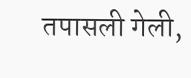तपासली गेली,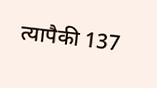त्यापैकी 137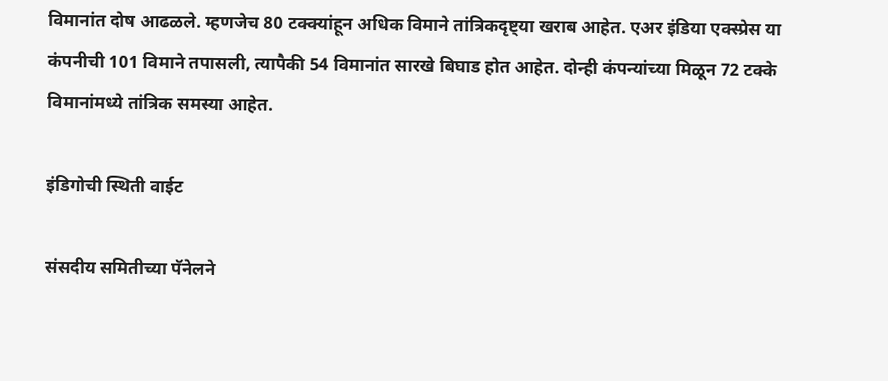विमानांत दोष आढळले. म्हणजेच 80 टक्क्यांहून अधिक विमाने तांत्रिकदृष्ट्या खराब आहेत. एअर इंडिया एक्स्प्रेस या कंपनीची 101 विमाने तपासली, त्यापैकी 54 विमानांत सारखे बिघाड होत आहेत. दोन्ही कंपन्यांच्या मिळून 72 टक्के विमानांमध्ये तांत्रिक समस्या आहेत.

इंडिगोची स्थिती वाईट

संसदीय समितीच्या पॅनेलने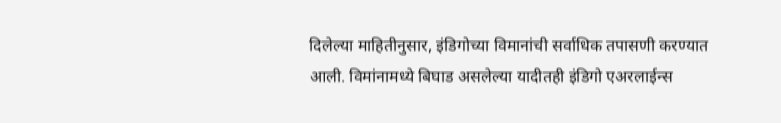दिलेल्या माहितीनुसार, इंडिगोच्या विमानांची सर्वाधिक तपासणी करण्यात आली. विमांनामध्ये बिघाड असलेल्या यादीतही इंडिगो एअरलाईन्स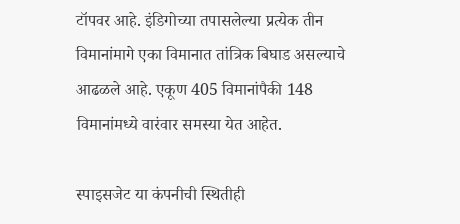टॉपवर आहे. इंडिगोच्या तपासलेल्या प्रत्येक तीन विमानांमागे एका विमानात तांत्रिक बिघाड असल्याचे आढळले आहे. एकूण 405 विमानांपैकी 148 विमानांमध्ये वारंवार समस्या येत आहेत.

स्पाइसजेट या कंपनीची स्थितीही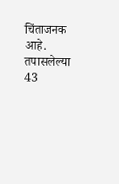चिंताजनक आहे. तपासलेल्या 43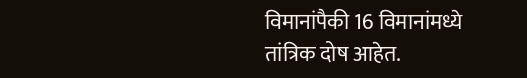विमानांपैकी 16 विमानांमध्ये तांत्रिक दोष आहेत.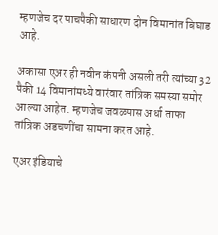म्हणजेच दर पाचपैकी साधारण दोन विमानांत बिघाड आहे.

अकासा एअर ही नवीन कंपनी असली तरी त्यांच्या 32 पैकी 14 विमानांमध्ये वारंवार तांत्रिक समस्या समोर आल्या आहेत. म्हणजेच जवळपास अर्धा ताफा तांत्रिक अडचणींचा सामना करत आहे.

एअर इंडियाचे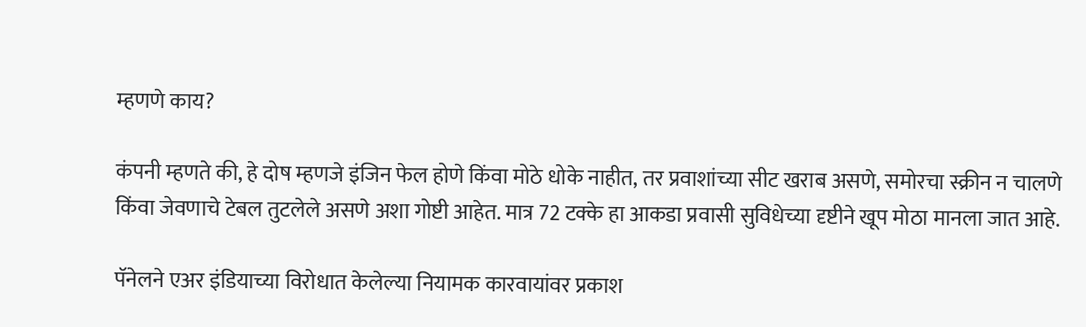म्हणणे काय?

कंपनी म्हणते की, हे दोष म्हणजे इंजिन फेल होणे किंवा मोठे धोके नाहीत, तर प्रवाशांच्या सीट खराब असणे, समोरचा स्क्रीन न चालणे किंवा जेवणाचे टेबल तुटलेले असणे अशा गोष्टी आहेत. मात्र 72 टक्के हा आकडा प्रवासी सुविधेच्या दृष्टीने खूप मोठा मानला जात आहे.

पॅनेलने एअर इंडियाच्या विरोधात केलेल्या नियामक कारवायांवर प्रकाश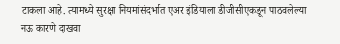टाकला आहे. त्यामध्ये सुरक्षा नियमांसंदर्भात एअर इंडियाला डीजीसीएकडून पाठवलेल्या नऊ कारणे दाखवा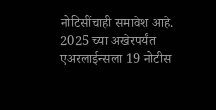नोटिसींचाही समावेश आहे. 2025 च्या अखेरपर्यंत एअरलाईन्सला 19 नोटीस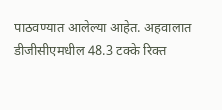पाठवण्यात आलेल्या आहेत. अहवालात डीजीसीएमधील 48.3 टक्के रिक्त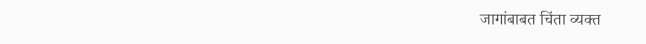जागांबाबत चिंता व्यक्त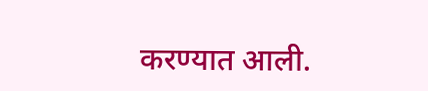करण्यात आली.